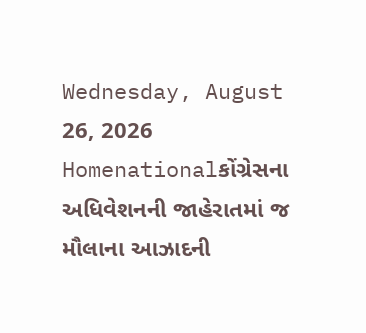Wednesday, August 26, 2026
Homenationalકોંગ્રેસના અધિવેશનની જાહેરાતમાં જ મૌલાના આઝાદની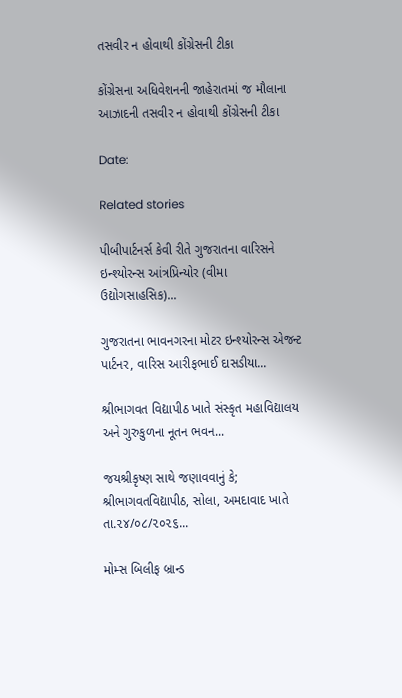તસવીર ન હોવાથી કોંગ્રેસની ટીકા

કોંગ્રેસના અધિવેશનની જાહેરાતમાં જ મૌલાના આઝાદની તસવીર ન હોવાથી કોંગ્રેસની ટીકા

Date:

Related stories

પીબીપાર્ટનર્સ કેવી રીતે ગુજરાતના વારિસને ઇન્શ્યોરન્સ આંત્રપ્રિન્યોર (વીમા ઉદ્યોગસાહસિક)...

ગુજરાતના ભાવનગરના મોટર ઇન્શ્યોરન્સ એજન્ટ પાર્ટનર, વારિસ આરીફભાઈ દાસડીયા...

શ્રીભાગવત વિદ્યાપીઠ ખાતે સંસ્કૃત મહાવિદ્યાલય અને ગુરુકુળના નૂતન ભવન...

જયશ્રીકૃષ્ણ સાથે જણાવવાનું કે; શ્રીભાગવતવિદ્યાપીઠ, સોલા, અમદાવાદ ખાતે તા.૨૪/૦૮/૨૦૨૬...

મોમ્સ બિલીફ બ્રાન્ડ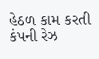હેઠળ કામ કરતી કંપની રેઝ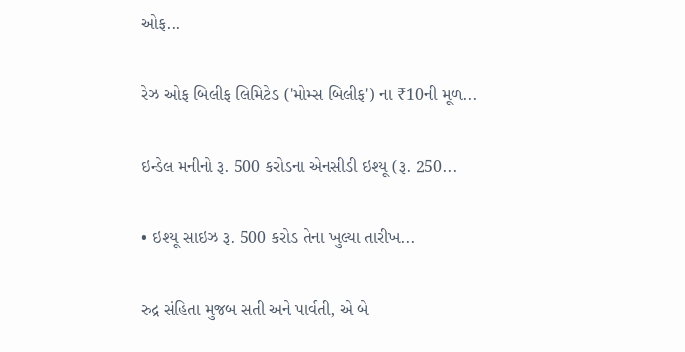ઓફ...

રેઝ ઓફ બિલીફ લિમિટેડ ('મોમ્સ બિલીફ') ના ₹10ની મૂળ...

ઇન્ડેલ મનીનો રૂ. 500 કરોડના એનસીડી ઇશ્યૂ (રૂ. 250...

• ઇશ્યૂ સાઇઝ રૂ. 500 કરોડ તેના ખુલ્યા તારીખ...

રુદ્ર સંહિતા મુજબ સતી અને પાર્વતી, એ બે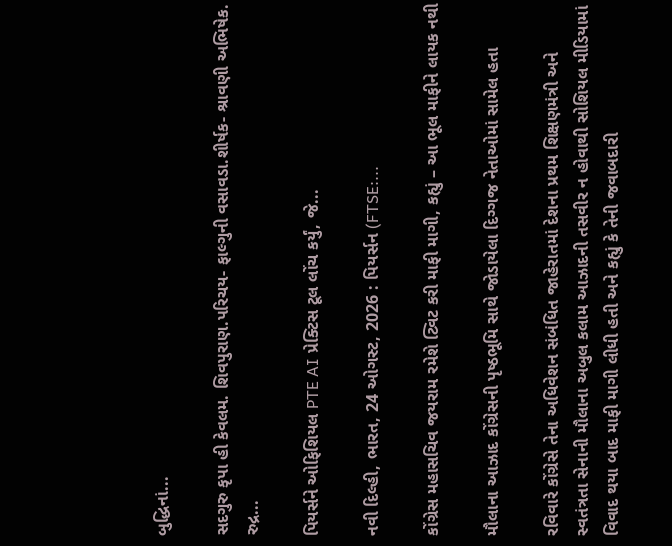બુદ્ધિનાં...

સદગુરુ કૃપા હી કેવલમ. શિવપુરાણ.પરિચય- ફાલ્ગુની વસાવડા.શીર્ષક- શ્રાવણી અભિષેક. રુદ્ર...

પિયર્સને ઓફિશિયલ PTE AI પ્રેક્ટિસ ટૂલ લોંચ કર્યું, જે...

નવી દિલ્હી, ભારત, 24 ઓગસ્ટ, 2026 : પિયર્સન (FTSE:...

કોંગ્રેસ મહાસચિવ જયરામ રમેશે ટ્વિટ કરી માફી માગી, કહ્યું – આ ભૂલ માફીને લાયક નથી

મૌલાના આઝાદ કોંગ્રેસની પૃષ્ઠભૂમિ સાથે જોડાયેલા દિગ્ગજ નેતાઓમાં સામેલ હતા

રવિવારે કોંગ્રેસે તેના અધિવેશન સંબંધિત જાહેરાતમાં દેશના પ્રથમ શિક્ષણમંત્રી અને સ્વતંત્રતા સેનાની મૌલાના અબુલ કલામ આઝાદની તસવીર ન હોવાથી સોશિયલ મીડિયામાં વિવાદ થયા બાદ માફી માગી લીધી હતી અને કહ્યું કે તેની જવાબદારી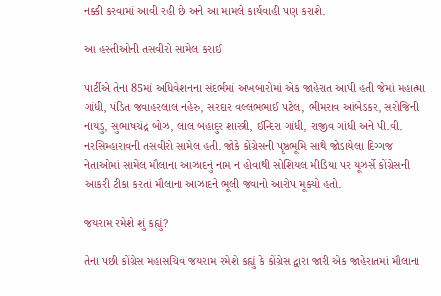નક્કી કરવામાં આવી રહી છે અને આ મામલે કાર્યવાહી પણ કરાશે.

આ હસ્તીઓની તસવીરો સામેલ કરાઈ

પાર્ટીએ તેના 85માં અધિવેશનના સંદર્ભમાં અખબારોમાં એક જાહેરાત આપી હતી જેમાં મહાત્મા ગાંધી, પંડિત જવાહરલાલ નહેરુ, સરદાર વલ્લભભાઈ પટેલ, ભીમરાવ આંબેડકર, સરોજિની નાયડુ, સુભાષચંદ્ર બોઝ, લાલ બહાદુર શાસ્ત્રી, ઈન્દિરા ગાંધી, રાજીવ ગાંધી અને પી.વી. નરસિમ્હારાવની તસવીરો સામેલ હતી. જોકે કોંગ્રેસની પૃષ્ઠભૂમિ સાથે જોડાયેલા દિગ્ગજ નેતાઓમાં સામેલ મૌલાના આઝાદનું નામ ન હોવાથી સોશિયલ મીડિયા પર યૂઝર્સે કોંગ્રેસની આકરી ટીકા કરતાં મૌલાના આઝાદને ભૂલી જવાનો આરોપ મૂક્યો હતો.

જયરામ રમેશે શું કહ્યું?

તેના પછી કોંગ્રેસ મહાસચિવ જયરામ રમેશે કહ્યું કે કોંગ્રેસ દ્વારા જારી એક જાહેરાતમાં મૌલાના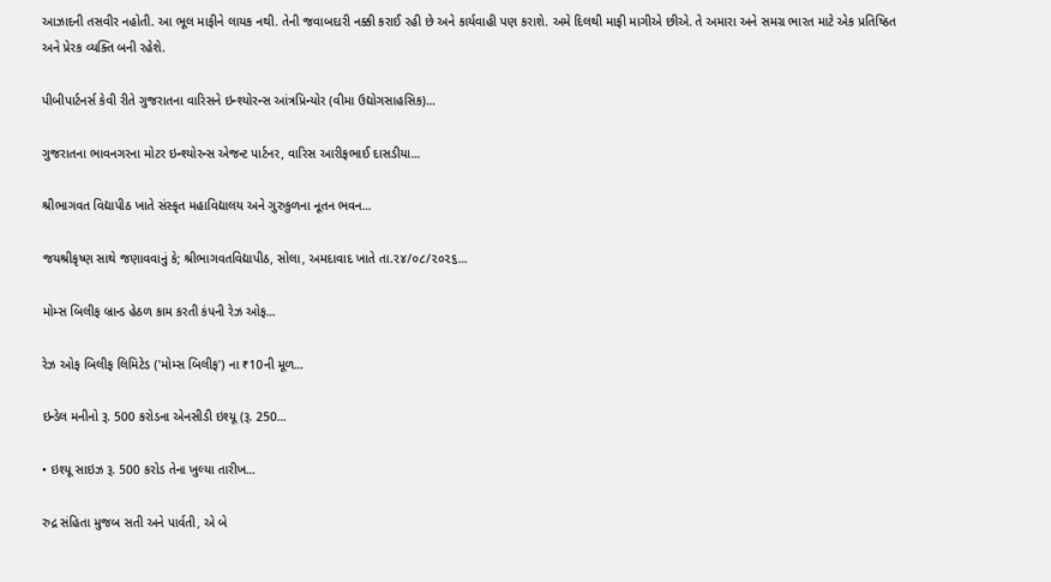આઝાદની તસવીર નહોતી. આ ભૂલ માફીને લાયક નથી. તેની જવાબદારી નક્કી કરાઈ રહી છે અને કાર્યવાહી પણ કરાશે. અમે દિલથી માફી માગીએ છીએ. તે અમારા અને સમગ્ર ભારત માટે એક પ્રતિષ્ઠિત અને પ્રેરક વ્યક્તિ બની રહેશે.

પીબીપાર્ટનર્સ કેવી રીતે ગુજરાતના વારિસને ઇન્શ્યોરન્સ આંત્રપ્રિન્યોર (વીમા ઉદ્યોગસાહસિક)...

ગુજરાતના ભાવનગરના મોટર ઇન્શ્યોરન્સ એજન્ટ પાર્ટનર, વારિસ આરીફભાઈ દાસડીયા...

શ્રીભાગવત વિદ્યાપીઠ ખાતે સંસ્કૃત મહાવિદ્યાલય અને ગુરુકુળના નૂતન ભવન...

જયશ્રીકૃષ્ણ સાથે જણાવવાનું કે; શ્રીભાગવતવિદ્યાપીઠ, સોલા, અમદાવાદ ખાતે તા.૨૪/૦૮/૨૦૨૬...

મોમ્સ બિલીફ બ્રાન્ડ હેઠળ કામ કરતી કંપની રેઝ ઓફ...

રેઝ ઓફ બિલીફ લિમિટેડ ('મોમ્સ બિલીફ') ના ₹10ની મૂળ...

ઇન્ડેલ મનીનો રૂ. 500 કરોડના એનસીડી ઇશ્યૂ (રૂ. 250...

• ઇશ્યૂ સાઇઝ રૂ. 500 કરોડ તેના ખુલ્યા તારીખ...

રુદ્ર સંહિતા મુજબ સતી અને પાર્વતી, એ બે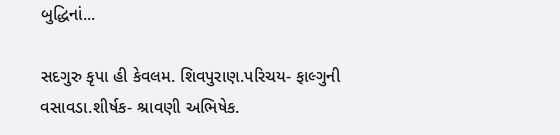બુદ્ધિનાં...

સદગુરુ કૃપા હી કેવલમ. શિવપુરાણ.પરિચય- ફાલ્ગુની વસાવડા.શીર્ષક- શ્રાવણી અભિષેક.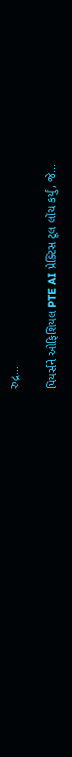રુદ્ર...

પિયર્સને ઓફિશિયલ PTE AI પ્રેક્ટિસ ટૂલ લોંચ કર્યું, જે...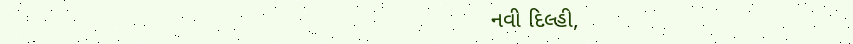નવી દિલ્હી,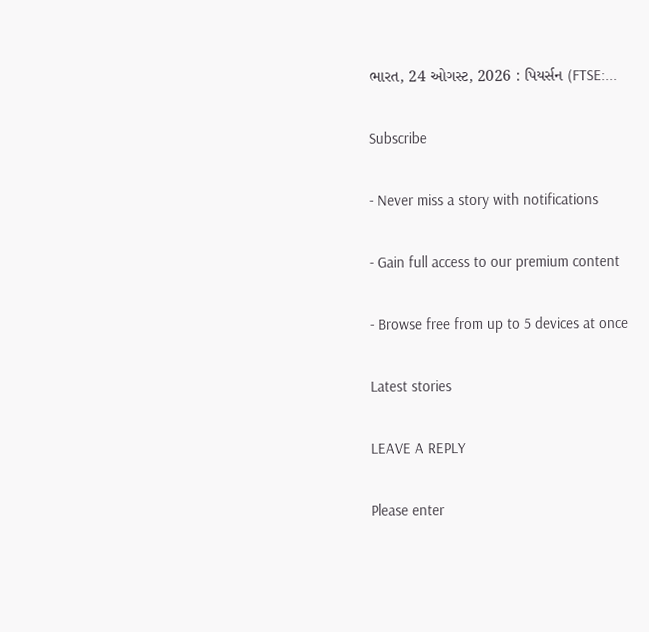ભારત, 24 ઓગસ્ટ, 2026 : પિયર્સન (FTSE:...

Subscribe

- Never miss a story with notifications

- Gain full access to our premium content

- Browse free from up to 5 devices at once

Latest stories

LEAVE A REPLY

Please enter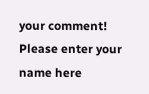your comment!
Please enter your name here